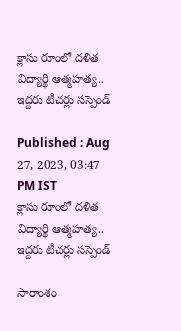క్లాసు రూంలో దళిత విద్యార్థి ఆత్మహత్య.. ఇద్దరు టీచర్లు సస్పెండ్

Published : Aug 27, 2023, 03:47 PM IST
క్లాసు రూంలో దళిత విద్యార్థి ఆత్మహత్య.. ఇద్దరు టీచర్లు సస్పెండ్

సారాంశం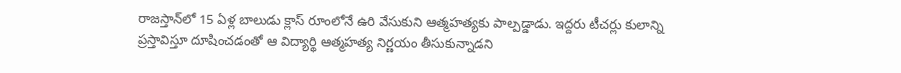రాజస్తాన్‌లో 15 ఏళ్ల బాలుడు క్లాస్ రూంలోనే ఉరి వేసుకుని ఆత్మహత్యకు పాల్పడ్డాడు. ఇద్దరు టీచర్లు కులాన్ని ప్రస్తావిస్తూ దూషించడంతో ఆ విద్యార్థి ఆత్మహత్య నిర్ణయం తీసుకున్నాడని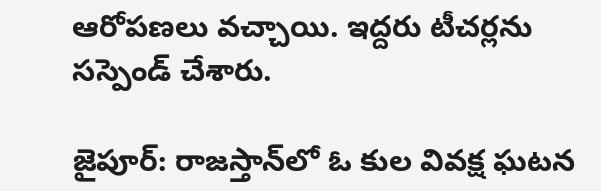ఆరోపణలు వచ్చాయి. ఇద్దరు టీచర్లను సస్పెండ్ చేశారు.

జైపూర్: రాజస్తాన్‌లో ఓ కుల వివక్ష ఘటన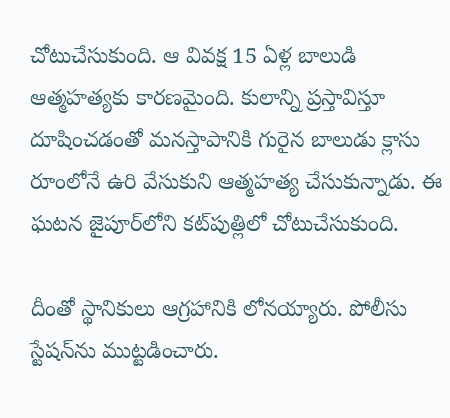చోటుచేసుకుంది. ఆ వివక్ష 15 ఏళ్ల బాలుడి ఆత్మహత్యకు కారణమైంది. కులాన్ని ప్రస్తావిస్తూ దూషించడంతో మనస్తాపానికి గురైన బాలుడు క్లాసు రూంలోనే ఉరి వేసుకుని ఆత్మహత్య చేసుకున్నాడు. ఈ ఘటన జైపూర్‌లోని కట్‌పుత్లిలో చోటుచేసుకుంది.

దీంతో స్థానికులు ఆగ్రహానికి లోనయ్యారు. పోలీసు స్టేషన్‌ను ముట్టడించారు.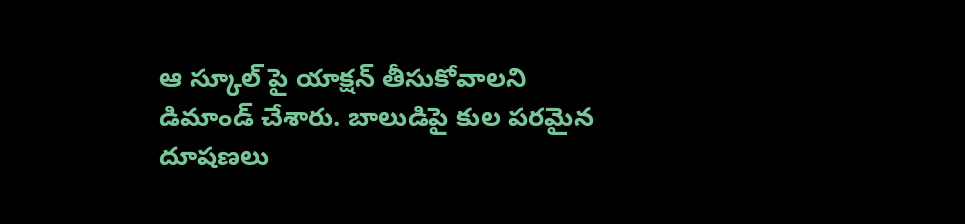ఆ స్కూల్ పై యాక్షన్ తీసుకోవాలని డిమాండ్ చేశారు. బాలుడిపై కుల పరమైన దూషణలు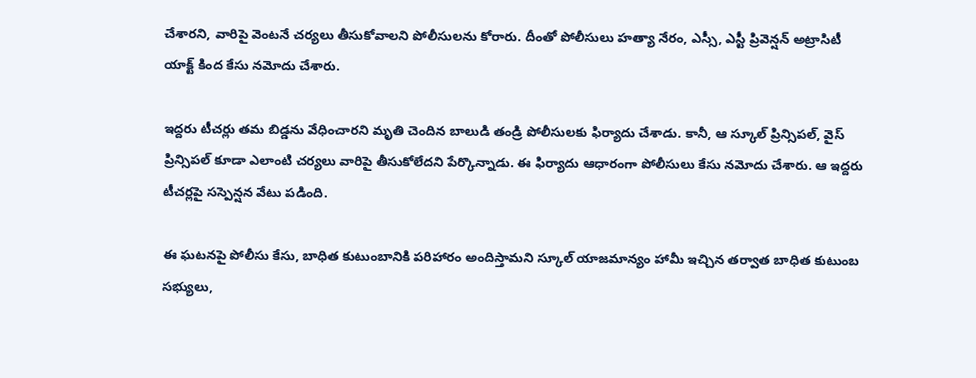చేశారని, వారిపై వెంటనే చర్యలు తీసుకోవాలని పోలీసులను కోరారు. దీంతో పోలీసులు హత్యా నేరం, ఎస్సీ, ఎస్టీ ప్రివెన్షన్ అట్రాసిటీ యాక్ట్ కింద కేసు నమోదు చేశారు.

ఇద్దరు టీచర్లు తమ బిడ్డను వేధించారని మృతి చెందిన బాలుడి తండ్రి పోలీసులకు ఫిర్యాదు చేశాడు. కానీ, ఆ స్కూల్ ప్రిన్సిపల్, వైస్ ప్రిన్సిపల్ కూడా ఎలాంటి చర్యలు వారిపై తీసుకోలేదని పేర్కొన్నాడు. ఈ ఫిర్యాదు ఆధారంగా పోలీసులు కేసు నమోదు చేశారు. ఆ ఇద్దరు టీచర్లపై సస్పెన్షన వేటు పడింది.

ఈ ఘటనపై పోలీసు కేసు, బాధిత కుటుంబానికి పరిహారం అందిస్తామని స్కూల్ యాజమాన్యం హామీ ఇచ్చిన తర్వాత బాధిత కుటుంబ సభ్యులు,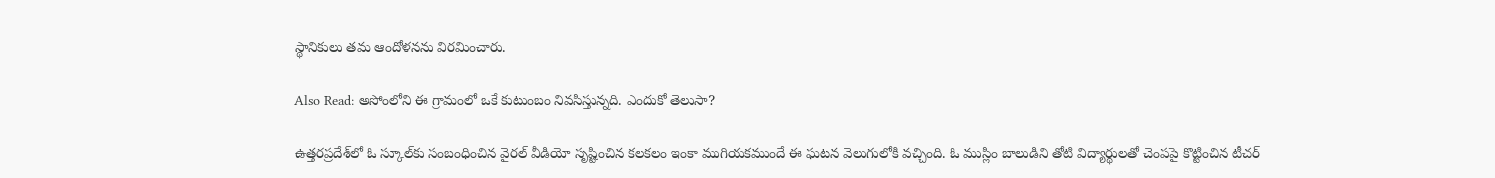స్థానికులు తమ ఆందోళనను విరమించారు.

Also Read: అసోంలోని ఈ గ్రామంలో ఒకే కుటుంబం నివసిస్తున్నది. ఎందుకో తెలుసా?

ఉత్తరప్రదేశ్‌లో ఓ స్కూల్‌కు సంబంధించిన వైరల్ వీడియో సృష్టించిన కలకలం ఇంకా ముగియకముందే ఈ ఘటన వెలుగులోకి వచ్చింది. ఓ ముస్లిం బాలుడిని తోటి విద్యార్థులతో చెంపపై కొట్టించిన టీచర్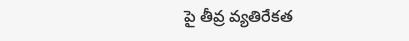పై తీవ్ర వ్యతిరేకత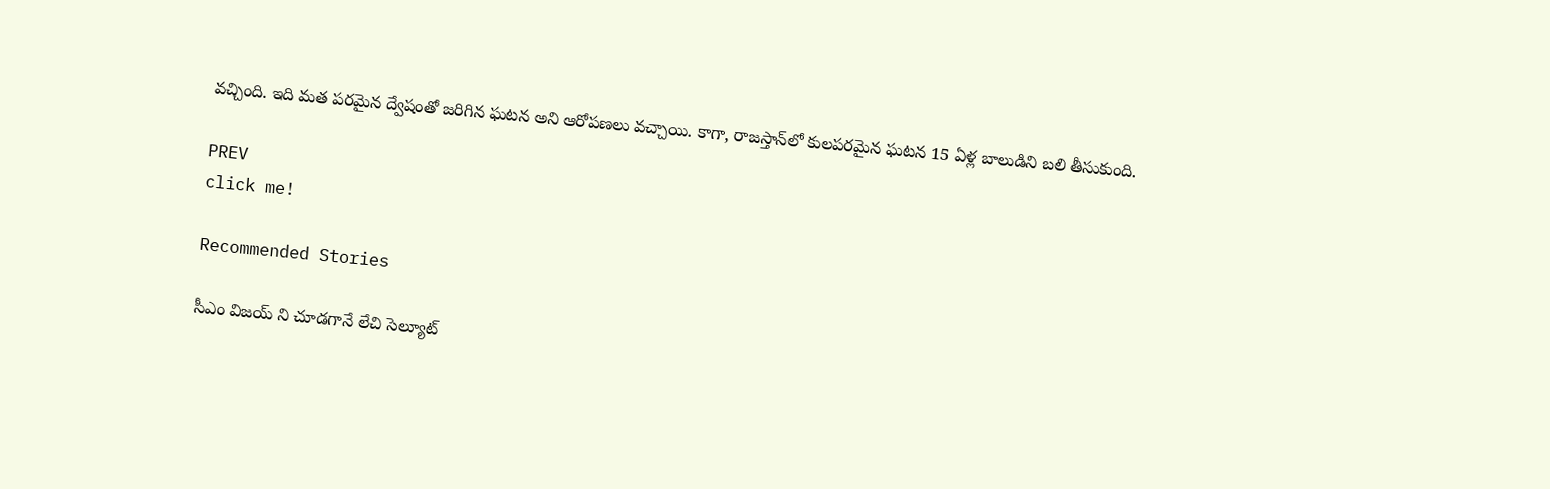వచ్చింది. ఇది మత పరమైన ద్వేషంతో జరిగిన ఘటన అని ఆరోపణలు వచ్చాయి. కాగా, రాజస్తాన్‌లో కులపరమైన ఘటన 15 ఏళ్ల బాలుడిని బలి తీసుకుంది.

PREV
click me!

Recommended Stories

సీఎం విజయ్ ని చూడగానే లేచి సెల్యూట్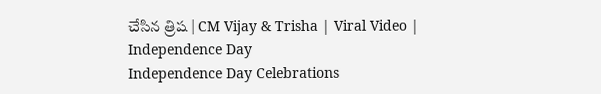చేసిన త్రిష | CM Vijay & Trisha | Viral Video | Independence Day
Independence Day Celebrations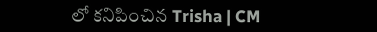లో కనిపించిన Trisha | CM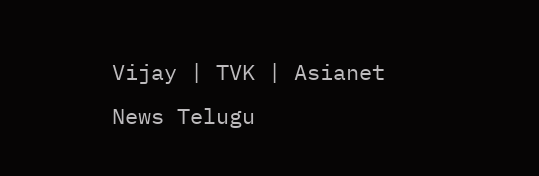Vijay | TVK | Asianet News Telugu